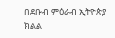በደቡብ ምዕራብ ኢትዮጵያ ክልል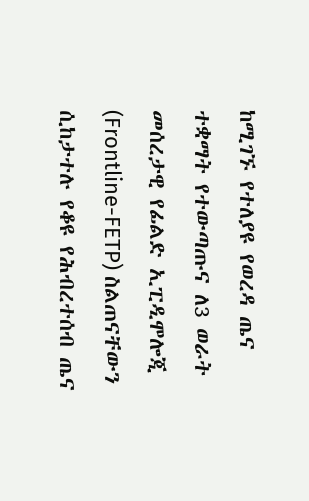ከሚገኙ የተለያዩ የወረዳ ጤና ተቋማት የተውጣጡና ለ3 ወራት መሰረታዊ የፊልድ ኢፒዲሞሎጂ (Frontline-FETP) ስልጠናቸውን ሲከታተሉ የቆዩ የሕብረተሰብ ጤና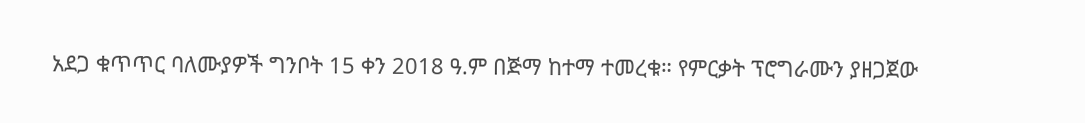አደጋ ቁጥጥር ባለሙያዎች ግንቦት 15 ቀን 2018 ዓ.ም በጅማ ከተማ ተመረቁ። የምርቃት ፕሮግራሙን ያዘጋጀው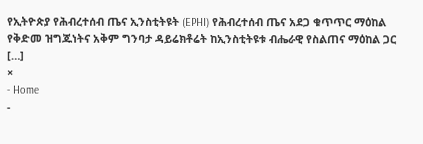የኢትዮጵያ የሕብረተሰብ ጤና ኢንስቲትዩት (EPHI) የሕብረተሰብ ጤና አደጋ ቁጥጥር ማዕከል የቅድመ ዝግጁነትና አቅም ግንባታ ዳይሬክቶሬት ከኢንስቲትዩቱ ብሔራዊ የስልጠና ማዕከል ጋር […]
×
- Home
-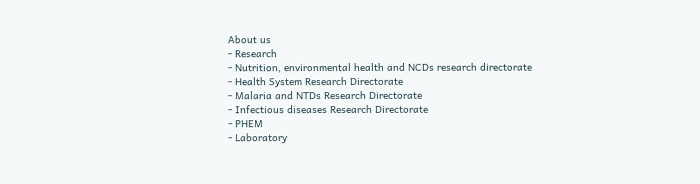About us
- Research
- Nutrition, environmental health and NCDs research directorate
- Health System Research Directorate
- Malaria and NTDs Research Directorate
- Infectious diseases Research Directorate
- PHEM
- Laboratory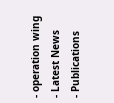- operation wing
- Latest News
- Publications